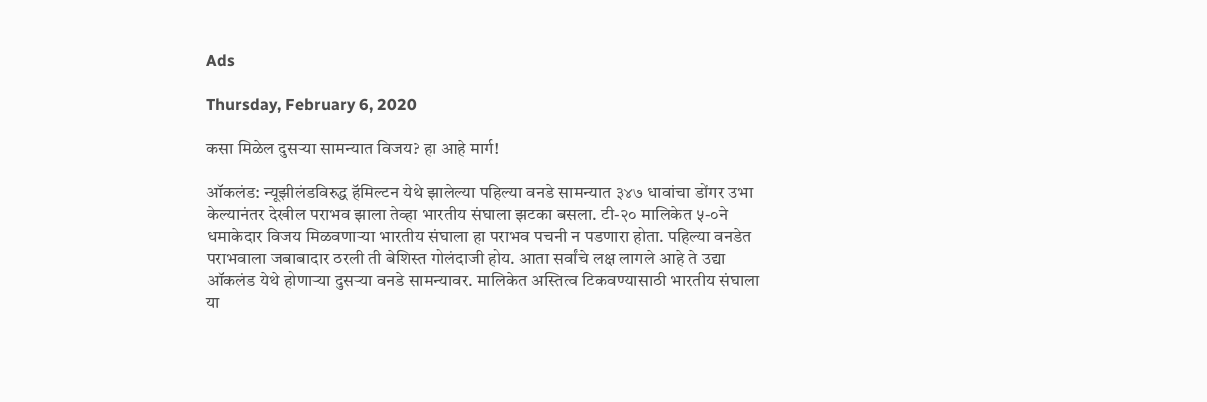Ads

Thursday, February 6, 2020

कसा मिळेल दुसऱ्या सामन्यात विजय? हा आहे मार्ग!

ऑकलंड: न्यूझीलंडविरुद्ध हॅमिल्टन येथे झालेल्या पहिल्या वनडे सामन्यात ३४७ धावांचा डोंगर उभा केल्यानंतर देखील पराभव झाला तेव्हा भारतीय संघाला झटका बसला. टी-२० मालिकेत ५-०ने धमाकेदार विजय मिळवणाऱ्या भारतीय संघाला हा पराभव पचनी न पडणारा होता. पहिल्या वनडेत पराभवाला जबाबादार ठरली ती बेशिस्त गोलंदाजी होय. आता सर्वांचे लक्ष लागले आहे ते उद्या ऑकलंड येथे होणाऱ्या दुसऱ्या वनडे सामन्यावर. मालिकेत अस्तित्व टिकवण्यासाठी भारतीय संघाला या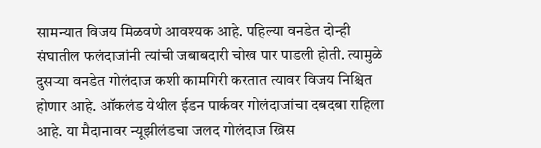सामन्यात विजय मिळवणे आवश्यक आहे. पहिल्या वनडेत दोन्ही संघातील फलंदाजांनी त्यांची जबाबदारी चोख पार पाडली होती. त्यामुळे दुसऱ्या वनडेत गोलंदाज कशी कामगिरी करतात त्यावर विजय निश्चित होणार आहे. ऑकलंड येथील ईडन पार्कवर गोलंदाजांचा दबदबा राहिला आहे. या मैदानावर न्यूझीलंडचा जलद गोलंदाज ख्रिस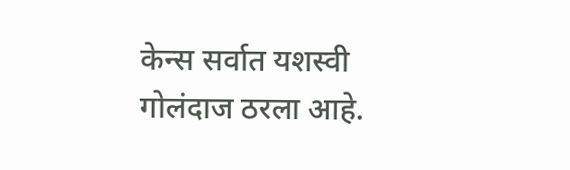केन्स सर्वात यशस्वी गोलंदाज ठरला आहे.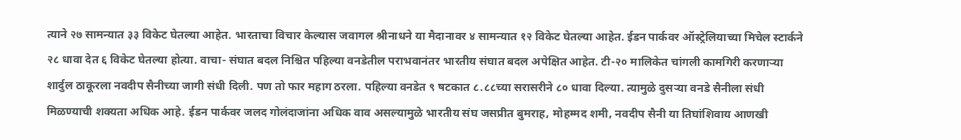त्याने २७ सामन्यात ३३ विकेट घेतल्या आहेत. भारताचा विचार केल्यास जवागल श्रीनाधने या मैदानावर ४ सामन्यात १२ विकेट घेतल्या आहेत. ईडन पार्कवर ऑस्ट्रेलियाच्या मिचेल स्टार्कने २८ धावा देत ६ विकेट घेतल्या होत्या. वाचा- संघात बदल निश्चित पहिल्या वनडेतील पराभवानंतर भारतीय संघात बदल अपेक्षित आहेत. टी-२० मालिकेत चांगली कामगिरी करणाऱ्या शार्दुल ठाकूरला नवदीप सैनीच्या जागी संधी दिली. पण तो फार महाग ठरला. पहिल्या वनडेत ९ षटकात ८.८८च्या सरासरीने ८० धावा दिल्या. त्यामुळे दुसऱ्या वनडे सैनीला संधी मिळण्याची शक्यता अधिक आहे. ईडन पार्कवर जलद गोलंदाजांना अधिक वाव असल्यामुळे भारतीय संघ जसप्रीत बुमराह, मोहम्मद शमी, नवदीप सैनी या तिघांशिवाय आणखी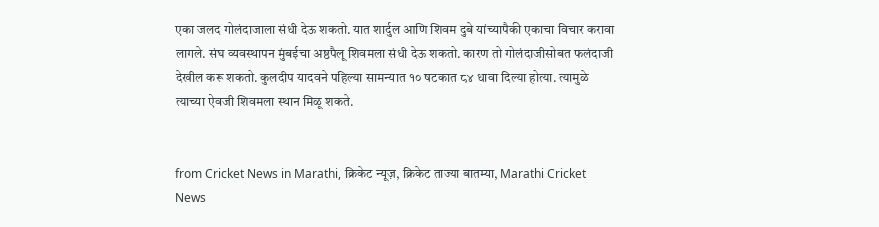एका जलद गोलंदाजाला संधी देऊ शकतो. यात शार्दुल आणि शिवम दुबे यांच्यापैकी एकाचा विचार करावा लागले. संघ व्यवस्थापन मुंबईचा अष्ठपैलू शिवमला संधी देऊ शकतो. कारण तो गोलंदाजीसोबत फलंदाजी देखील करू शकतो. कुलदीप यादवने पहिल्या सामन्यात १० षटकात ८४ धावा दिल्या होत्या. त्यामुळे त्याच्या ऐवजी शिवमला स्थान मिळू शकते.


from Cricket News in Marathi, क्रिकेट न्यूज़, क्रिकेट ताज्या बातम्या, Marathi Cricket News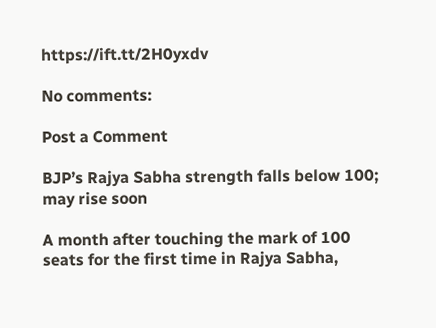https://ift.tt/2H0yxdv

No comments:

Post a Comment

BJP’s Rajya Sabha strength falls below 100; may rise soon

A month after touching the mark of 100 seats for the first time in Rajya Sabha,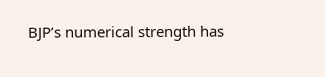BJP’s numerical strength has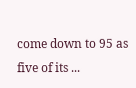come down to 95 as five of its ...